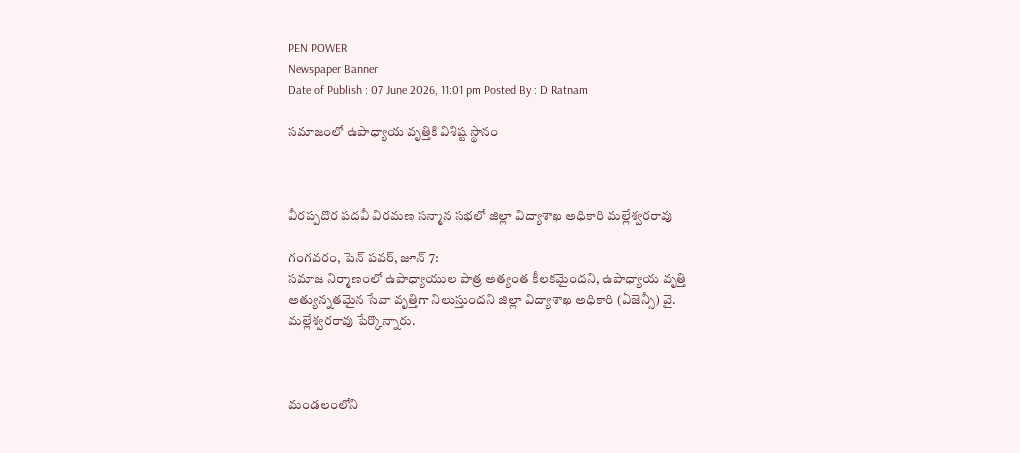PEN POWER
Newspaper Banner
Date of Publish : 07 June 2026, 11:01 pm Posted By : D Ratnam

సమాజంలో ఉపాధ్యాయ వృత్తికి విశిష్ట స్థానం



వీరప్పదొర పదవీ విరమణ సన్మాన సభలో జిల్లా విద్యాశాఖ అధికారి మల్లేశ్వరరావు

గంగవరం, పెన్ పవర్, జూన్ 7:
సమాజ నిర్మాణంలో ఉపాధ్యాయుల పాత్ర అత్యంత కీలకమైందని, ఉపాధ్యాయ వృత్తి అత్యున్నతమైన సేవా వృత్తిగా నిలుస్తుందని జిల్లా విద్యాశాఖ అధికారి (ఏజెన్సీ) వై. మల్లేశ్వరరావు పేర్కొన్నారు.



మండలంలోని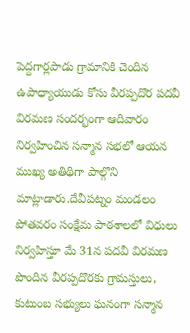పెద్దగార్లపాడు గ్రామానికి చెందిన ఉపాధ్యాయుడు కోసు వీరప్పదొర పదవీ విరమణ సందర్భంగా ఆదివారం నిర్వహించిన సన్మాన సభలో ఆయన ముఖ్య అతిథిగా పాల్గొని మాట్లాడారు.దేవీపట్నం మండలం పోతవరం సంక్షేమ పాఠశాలలో విధులు నిర్వహిస్తూ మే 31న పదవీ విరమణ పొందిన వీరప్పదొరకు గ్రామస్తులు, కుటుంబ సభ్యులు ఘనంగా సన్మాన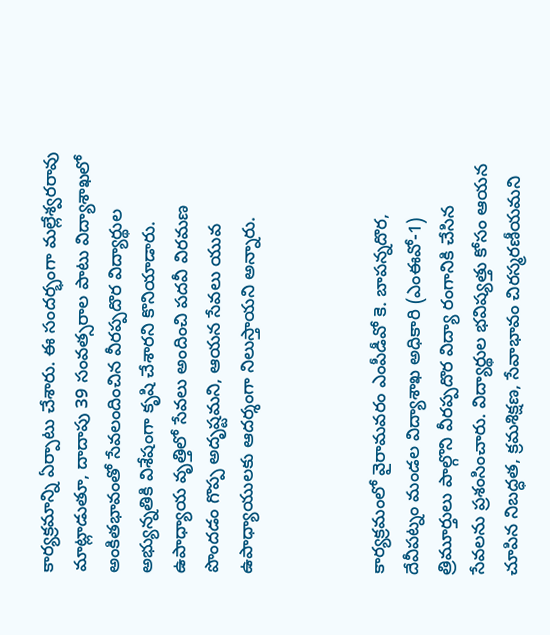కార్యక్రమాన్ని ఏర్పాటు చేశారు. ఈ సందర్భంగా మల్లేశ్వరరావు మాట్లాడుతూ, దాదాపు 39 సంవత్సరాల పాటు విద్యాశాఖలో అంకితభావంతో సేవలందించిన వీరప్పదొర విద్యార్థుల అభ్యున్నతికి విశేషంగా కృషి చేశారని కొనియాడారు. ఉపాధ్యాయ వృత్తిలో సేవలు అందించి పదవీ విరమణ పొందడం గొప్ప అదృష్టమని, ఆయన సేవలు యువ ఉపాధ్యాయులకు ఆదర్శంగా నిలుస్తాయని అన్నారు.



కార్యక్రమంలో వైరామవరం ఎంపీడీవో కె. బాపన్నదొర, దేవీపట్నం మండల విద్యాశాఖ అధికారి (ఎంఈవో-1) త్రిమూర్తులు పాల్గొని వీరప్పదొర విద్యా రంగానికి చేసిన సేవలను ప్రశంసించారు. విద్యార్థుల భవిష్యత్తు కోసం ఆయన చూపిన నిబద్ధత, క్రమశిక్షణ, సేవాభావం చిరస్మరణీయమని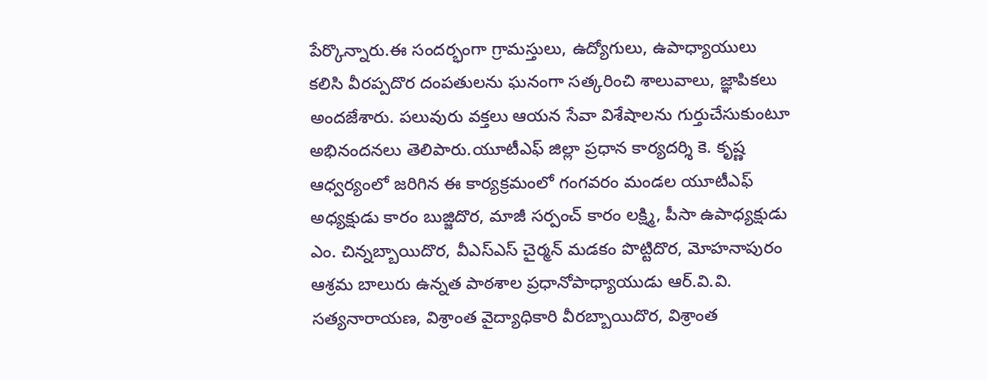పేర్కొన్నారు.ఈ సందర్భంగా గ్రామస్తులు, ఉద్యోగులు, ఉపాధ్యాయులు కలిసి వీరప్పదొర దంపతులను ఘనంగా సత్కరించి శాలువాలు, జ్ఞాపికలు అందజేశారు. పలువురు వక్తలు ఆయన సేవా విశేషాలను గుర్తుచేసుకుంటూ అభినందనలు తెలిపారు.యూటీఎఫ్ జిల్లా ప్రధాన కార్యదర్శి కె. కృష్ణ ఆధ్వర్యంలో జరిగిన ఈ కార్యక్రమంలో గంగవరం మండల యూటీఎఫ్ అధ్యక్షుడు కారం బుజ్జిదొర, మాజీ సర్పంచ్ కారం లక్ష్మి, పీసా ఉపాధ్యక్షుడు ఎం. చిన్నబ్బాయిదొర, వీఎస్ఎస్ చైర్మన్ మడకం పొట్టిదొర, మోహనాపురం ఆశ్రమ బాలురు ఉన్నత పాఠశాల ప్రధానోపాధ్యాయుడు ఆర్.వి.వి. సత్యనారాయణ, విశ్రాంత వైద్యాధికారి వీరబ్బాయిదొర, విశ్రాంత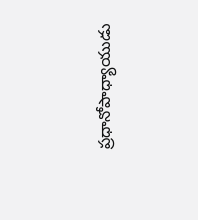ప్రధానోపాధ్యాయుడు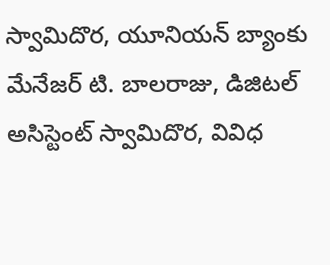స్వామిదొర, యూనియన్ బ్యాంకు మేనేజర్ టి. బాలరాజు, డిజిటల్ అసిస్టెంట్ స్వామిదొర, వివిధ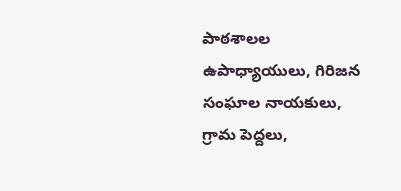పాఠశాలల ఉపాధ్యాయులు, గిరిజన సంఘాల నాయకులు, గ్రామ పెద్దలు,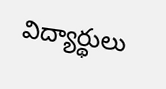విద్యార్థులు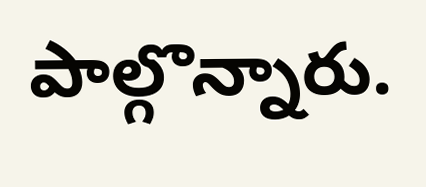పాల్గొన్నారు.